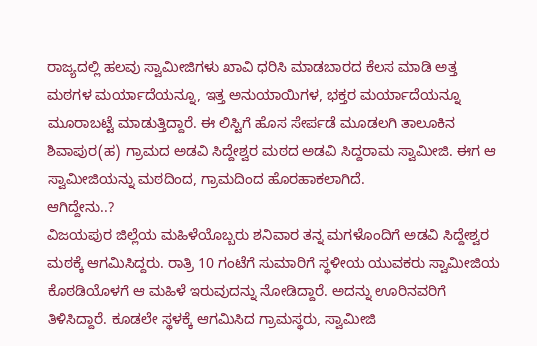ರಾಜ್ಯದಲ್ಲಿ ಹಲವು ಸ್ವಾಮೀಜಿಗಳು ಖಾವಿ ಧರಿಸಿ ಮಾಡಬಾರದ ಕೆಲಸ ಮಾಡಿ ಅತ್ತ ಮಠಗಳ ಮರ್ಯಾದೆಯನ್ನೂ, ಇತ್ತ ಅನುಯಾಯಿಗಳ, ಭಕ್ತರ ಮರ್ಯಾದೆಯನ್ನೂ ಮೂರಾಬಟ್ಟೆ ಮಾಡುತ್ತಿದ್ದಾರೆ. ಈ ಲಿಸ್ಟಿಗೆ ಹೊಸ ಸೇರ್ಪಡೆ ಮೂಡಲಗಿ ತಾಲೂಕಿನ ಶಿವಾಪುರ(ಹ) ಗ್ರಾಮದ ಅಡವಿ ಸಿದ್ದೇಶ್ವರ ಮಠದ ಅಡವಿ ಸಿದ್ದರಾಮ ಸ್ವಾಮೀಜಿ. ಈಗ ಆ ಸ್ವಾಮೀಜಿಯನ್ನು ಮಠದಿಂದ, ಗ್ರಾಮದಿಂದ ಹೊರಹಾಕಲಾಗಿದೆ.
ಆಗಿದ್ದೇನು..?
ವಿಜಯಪುರ ಜಿಲ್ಲೆಯ ಮಹಿಳೆಯೊಬ್ಬರು ಶನಿವಾರ ತನ್ನ ಮಗಳೊಂದಿಗೆ ಅಡವಿ ಸಿದ್ದೇಶ್ವರ ಮಠಕ್ಕೆ ಆಗಮಿಸಿದ್ದರು. ರಾತ್ರಿ 10 ಗಂಟೆಗೆ ಸುಮಾರಿಗೆ ಸ್ಥಳೀಯ ಯುವಕರು ಸ್ವಾಮೀಜಿಯ ಕೊಠಡಿಯೊಳಗೆ ಆ ಮಹಿಳೆ ಇರುವುದನ್ನು ನೋಡಿದ್ದಾರೆ. ಅದನ್ನು ಊರಿನವರಿಗೆ ತಿಳಿಸಿದ್ದಾರೆ. ಕೂಡಲೇ ಸ್ಥಳಕ್ಕೆ ಆಗಮಿಸಿದ ಗ್ರಾಮಸ್ಥರು, ಸ್ವಾಮೀಜಿ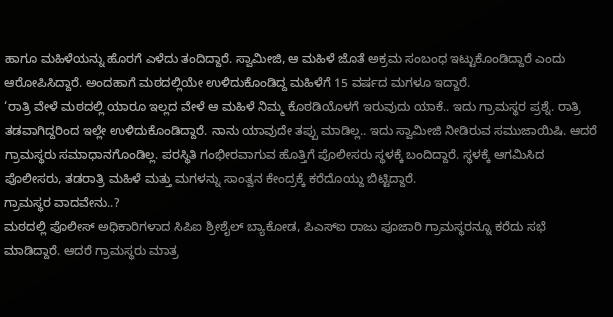ಹಾಗೂ ಮಹಿಳೆಯನ್ನು ಹೊರಗೆ ಎಳೆದು ತಂದಿದ್ದಾರೆ. ಸ್ವಾಮೀಜಿ, ಆ ಮಹಿಳೆ ಜೊತೆ ಅಕ್ರಮ ಸಂಬಂಧ ಇಟ್ಟುಕೊಂಡಿದ್ದಾರೆ ಎಂದು ಆರೋಪಿಸಿದ್ದಾರೆ. ಅಂದಹಾಗೆ ಮಠದಲ್ಲಿಯೇ ಉಳಿದುಕೊಂಡಿದ್ದ ಮಹಿಳೆಗೆ 15 ವರ್ಷದ ಮಗಳೂ ಇದ್ದಾರೆ.
‘ರಾತ್ರಿ ವೇಳೆ ಮಠದಲ್ಲಿ ಯಾರೂ ಇಲ್ಲದ ವೇಳೆ ಆ ಮಹಿಳೆ ನಿಮ್ಮ ಕೊಠಡಿಯೊಳಗೆ ಇರುವುದು ಯಾಕೆ.. ಇದು ಗ್ರಾಮಸ್ಥರ ಪ್ರಶ್ನೆ. ರಾತ್ರಿ ತಡವಾಗಿದ್ದರಿಂದ ಇಲ್ಲೇ ಉಳಿದುಕೊಂಡಿದ್ದಾರೆ. ನಾನು ಯಾವುದೇ ತಪ್ಪು ಮಾಡಿಲ್ಲ.. ಇದು ಸ್ವಾಮೀಜಿ ನೀಡಿರುವ ಸಮುಜಾಯಿಷಿ. ಆದರೆ ಗ್ರಾಮಸ್ಥರು ಸಮಾಧಾನಗೊಂಡಿಲ್ಲ. ಪರಸ್ಥಿತಿ ಗಂಭೀರವಾಗುವ ಹೊತ್ತಿಗೆ ಪೊಲೀಸರು ಸ್ಥಳಕ್ಕೆ ಬಂದಿದ್ದಾರೆ. ಸ್ಥಳಕ್ಕೆ ಆಗಮಿಸಿದ ಪೊಲೀಸರು, ತಡರಾತ್ರಿ ಮಹಿಳೆ ಮತ್ತು ಮಗಳನ್ನು ಸಾಂತ್ವನ ಕೇಂದ್ರಕ್ಕೆ ಕರೆದೊಯ್ದು ಬಿಟ್ಟಿದ್ದಾರೆ.
ಗ್ರಾಮಸ್ಥರ ವಾದವೇನು..?
ಮಠದಲ್ಲಿ ಪೊಲೀಸ್ ಅಧಿಕಾರಿಗಳಾದ ಸಿಪಿಐ ಶ್ರೀಶೈಲ್ ಬ್ಯಾಕೋಡ, ಪಿಎಸ್ಐ ರಾಜು ಪೂಜಾರಿ ಗ್ರಾಮಸ್ಥರನ್ನೂ ಕರೆದು ಸಭೆ ಮಾಡಿದ್ದಾರೆ. ಆದರೆ ಗ್ರಾಮಸ್ಥರು ಮಾತ್ರ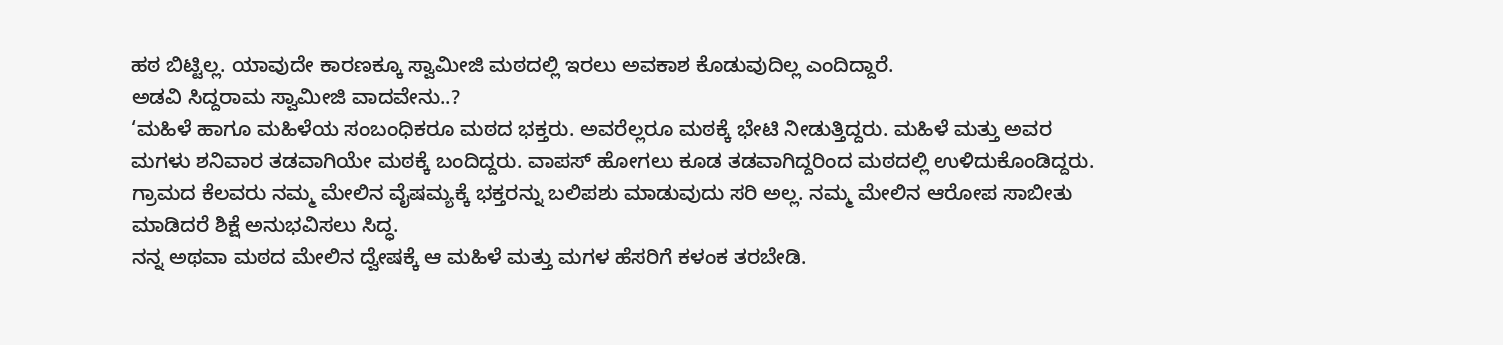ಹಠ ಬಿಟ್ಟಿಲ್ಲ. ಯಾವುದೇ ಕಾರಣಕ್ಕೂ ಸ್ವಾಮೀಜಿ ಮಠದಲ್ಲಿ ಇರಲು ಅವಕಾಶ ಕೊಡುವುದಿಲ್ಲ ಎಂದಿದ್ದಾರೆ.
ಅಡವಿ ಸಿದ್ದರಾಮ ಸ್ವಾಮೀಜಿ ವಾದವೇನು..?
‘ಮಹಿಳೆ ಹಾಗೂ ಮಹಿಳೆಯ ಸಂಬಂಧಿಕರೂ ಮಠದ ಭಕ್ತರು. ಅವರೆಲ್ಲರೂ ಮಠಕ್ಕೆ ಭೇಟಿ ನೀಡುತ್ತಿದ್ದರು. ಮಹಿಳೆ ಮತ್ತು ಅವರ ಮಗಳು ಶನಿವಾರ ತಡವಾಗಿಯೇ ಮಠಕ್ಕೆ ಬಂದಿದ್ದರು. ವಾಪಸ್ ಹೋಗಲು ಕೂಡ ತಡವಾಗಿದ್ದರಿಂದ ಮಠದಲ್ಲಿ ಉಳಿದುಕೊಂಡಿದ್ದರು. ಗ್ರಾಮದ ಕೆಲವರು ನಮ್ಮ ಮೇಲಿನ ವೈಷಮ್ಯಕ್ಕೆ ಭಕ್ತರನ್ನು ಬಲಿಪಶು ಮಾಡುವುದು ಸರಿ ಅಲ್ಲ. ನಮ್ಮ ಮೇಲಿನ ಆರೋಪ ಸಾಬೀತು ಮಾಡಿದರೆ ಶಿಕ್ಷೆ ಅನುಭವಿಸಲು ಸಿದ್ಧ.
ನನ್ನ ಅಥವಾ ಮಠದ ಮೇಲಿನ ದ್ವೇಷಕ್ಕೆ ಆ ಮಹಿಳೆ ಮತ್ತು ಮಗಳ ಹೆಸರಿಗೆ ಕಳಂಕ ತರಬೇಡಿ.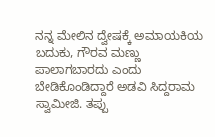ನನ್ನ ಮೇಲಿನ ದ್ವೇಷಕ್ಕೆ ಅಮಾಯಕಿಯ ಬದುಕು, ಗೌರವ ಮಣ್ಣು ಪಾಲಾಗಬಾರದು ಎಂದು ಬೇಡಿಕೊಂಡಿದ್ದಾರೆ ಅಡವಿ ಸಿದ್ದರಾಮ ಸ್ವಾಮೀಜಿ. ತಪ್ಪು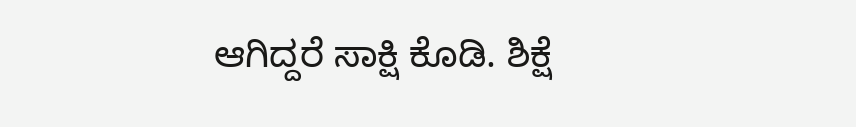ಆಗಿದ್ದರೆ ಸಾಕ್ಷಿ ಕೊಡಿ. ಶಿಕ್ಷೆ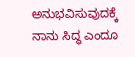ಅನುಭವಿಸುವುದಕ್ಕೆ ನಾನು ಸಿದ್ಧ ಎಂದೂ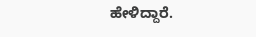ಹೇಳಿದ್ದಾರೆ.